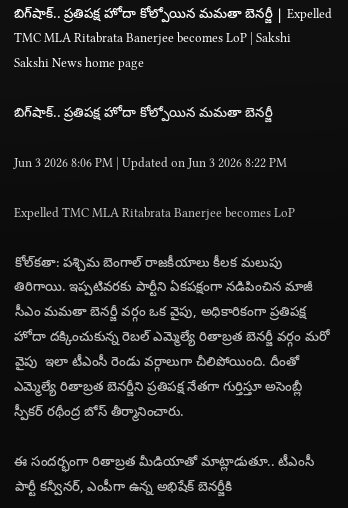బిగ్‌షాక్‌.. ప్రతిపక్ష హోదా కోల్పోయిన మమతా బెనర్జీ | Expelled TMC MLA Ritabrata Banerjee becomes LoP | Sakshi
Sakshi News home page

బిగ్‌షాక్‌.. ప్రతిపక్ష హోదా కోల్పోయిన మమతా బెనర్జీ

Jun 3 2026 8:06 PM | Updated on Jun 3 2026 8:22 PM

Expelled TMC MLA Ritabrata Banerjee becomes LoP

కోల్‌కతా: పశ్చిమ బెంగాల్‌ రాజకీయాలు కీలక మలుపు తిరిగాయి. ఇప్పటివరకు పార్టీని ఏకపక్షంగా నడిపించిన మాజీ సీఎం మమతా బెనర్జీ వర్గం ఒక వైపు, అధికారికంగా ప్రతిపక్ష హోదా దక్కించుకున్న రెబల్‌ ఎమ్మెల్యే రితాబ్రత బెనర్జీ వర్గం మరో వైపు  ఇలా టీఎంసీ రెండు వర్గాలుగా చీలిపోయింది. దీంతో ఎమ్మెల్యే రితాబ్రత బెనర్జీని ప్రతిపక్ష నేతగా గుర్తిస్తూ అసెంబ్లీ స్పీకర్‌ రథీంద్ర బోస్ తీర్మానించారు.

ఈ సందర్భంగా రితాబ్రత మీడియాతో మాట్లాడుతూ.. టీఎంసీ పార్టీ కన్వీనర్‌, ఎంపీగా ఉన్న అభిషేక్‌ బెనర్జీకి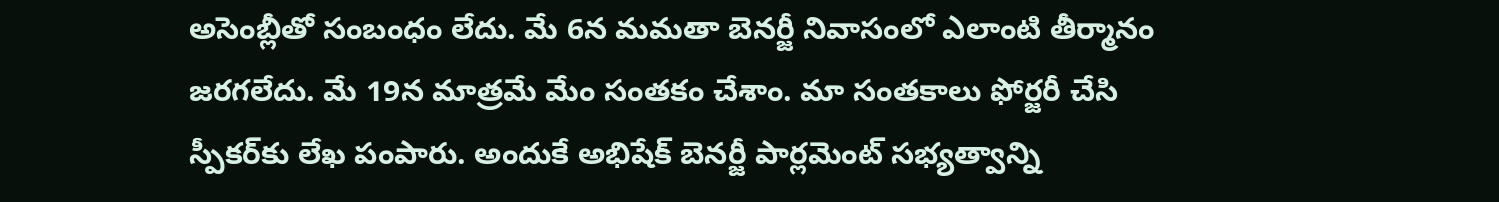అసెంబ్లీతో సంబంధం లేదు. మే 6న మమతా బెనర్జీ నివాసంలో ఎలాంటి తీర్మానం జరగలేదు. మే 19న మాత్రమే మేం సంతకం చేశాం. మా సంతకాలు ఫోర్జరీ చేసి స్పీకర్‌కు లేఖ పంపారు. అందుకే అభిషేక్‌ బెనర్జీ పార్లమెంట్‌ సభ్యత్వాన్ని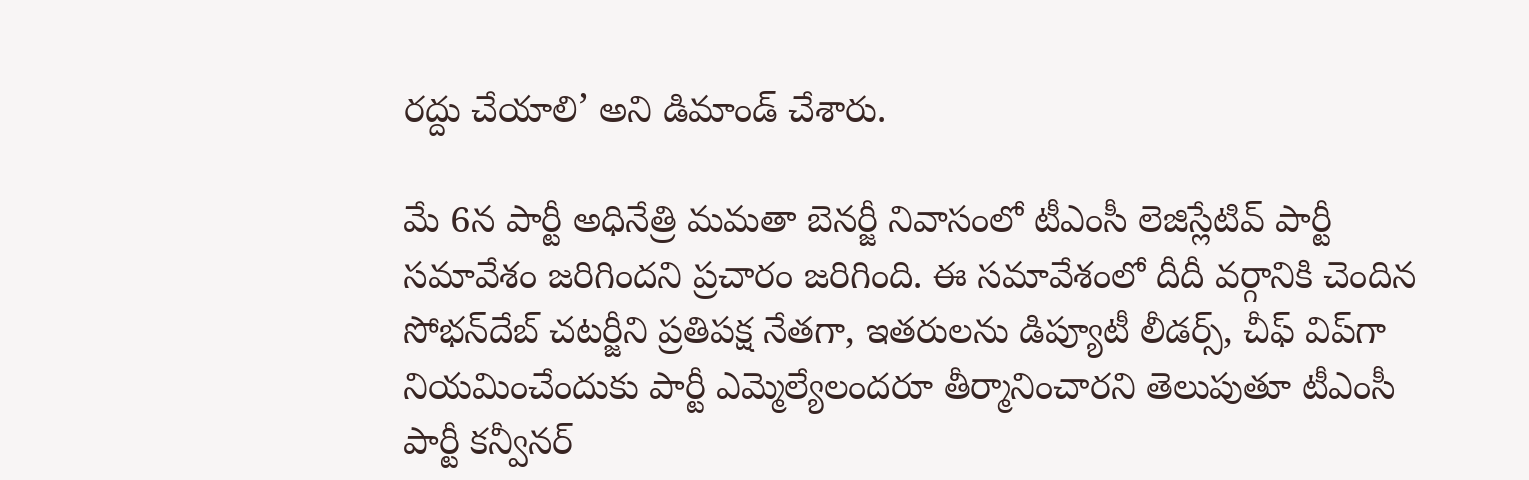రద్దు చేయాలి’ అని డిమాండ్‌ చేశారు.

మే 6న పార్టీ అధినేత్రి మమతా బెనర్జీ నివాసంలో టీఎంసీ లెజిస్లేటివ్ పార్టీ సమావేశం జరిగిందని ప్రచారం జరిగింది. ఈ సమావేశంలో దీదీ వర్గానికి చెందిన సోభన్‌దేబ్ చటర్జీని ప్రతిపక్ష నేతగా, ఇతరులను డిప్యూటీ లీడర్స్, చీఫ్ విప్‌గా నియమించేందుకు పార్టీ ఎమ్మెల్యేలందరూ తీర్మానించారని తెలుపుతూ టీఎంసీ పార్టీ కన్వీనర్‌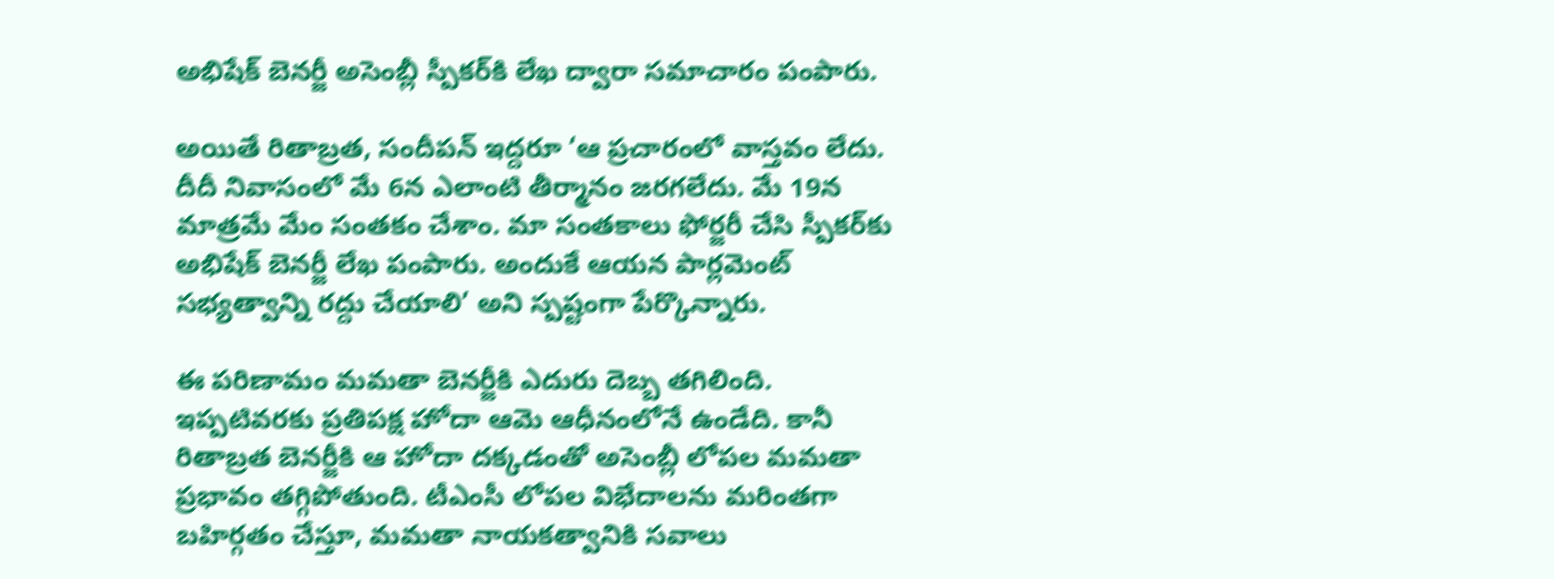అభిషేక్‌ బెనర్జీ అసెంబ్లీ స్పీకర్‌కి లేఖ ద్వారా సమాచారం పంపారు.

అయితే రితాబ్రత, సందీపన్ ఇద్దరూ ‘ఆ ప్రచారంలో వాస్తవం లేదు. దీదీ నివాసంలో మే 6న ఎలాంటి తీర్మానం జరగలేదు. మే 19న మాత్రమే మేం సంతకం చేశాం. మా సంతకాలు ఫోర్జరీ చేసి స్పీకర్‌కు అభిషేక్‌ బెనర్జీ లేఖ పంపారు. అందుకే ఆయన పార్లమెంట్‌ సభ్యత్వాన్ని రద్దు చేయాలి’ అని స్పష్టంగా పేర్కొన్నారు.

ఈ పరిణామం మమతా బెనర్జీకి ఎదురు దెబ్బ తగిలింది. ఇప్పటివరకు ప్రతిపక్ష హోదా ఆమె ఆధీనంలోనే ఉండేది. కానీ రితాబ్రత బెనర్జీకి ఆ హోదా దక్కడంతో అసెంబ్లీ లోపల మమతా ప్రభావం తగ్గిపోతుంది. టీఎంసీ లోపల విభేదాలను మరింతగా బహిర్గతం చేస్తూ, మమతా నాయకత్వానికి సవాలు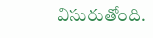విసురుతోంది.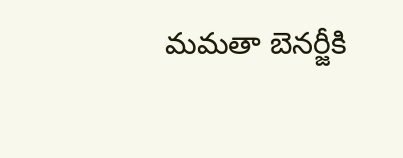మమతా బెనర్జీకి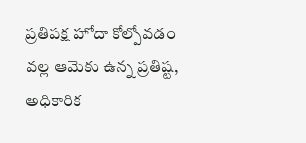ప్రతిపక్ష హోదా కోల్పోవడం వల్ల ఆమెకు ఉన్న ప్రతిష్ట, అధికారిక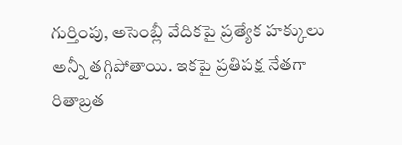గుర్తింపు, అసెంబ్లీ వేదికపై ప్రత్యేక హక్కులు అన్నీ తగ్గిపోతాయి. ఇకపై ప్రతిపక్ష నేతగా రితాబ్రత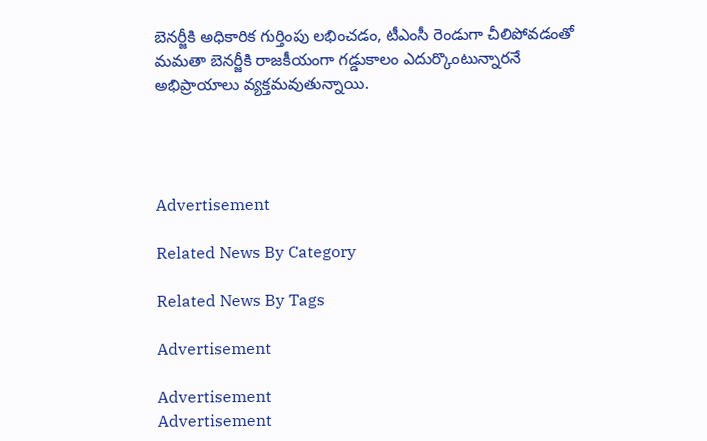బెనర్జీకి అధికారిక గుర్తింపు లభించడం, టీఎంసీ రెండుగా చీలిపోవడంతో మమతా బెనర్జీకి రాజకీయంగా గడ్డుకాలం ఎదుర్కొంటున్నారనే అభిప్రాయాలు వ్యక్తమవుతున్నాయి.




Advertisement

Related News By Category

Related News By Tags

Advertisement

Advertisement
Advertisement